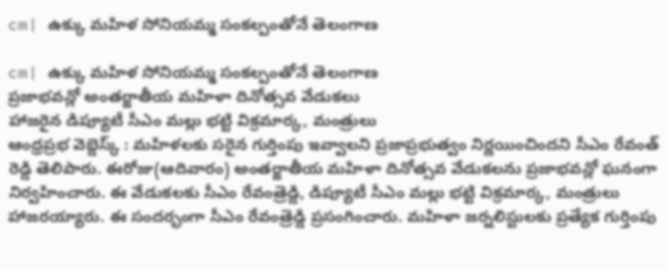cm| ఉక్కు మహిళ సోనియమ్మ సంకల్పంతోనే తెలంగాణ

cm| ఉక్కు మహిళ సోనియమ్మ సంకల్పంతోనే తెలంగాణ
ప్రజాభవన్లో అంతర్జాతీయ మహిళా దినోత్సవ వేడుకలు
హాజరైన డిప్యూటీ సీఎం మల్లు భట్టి విక్రమార్క, మంత్రులు
ఆంధ్రప్రభ వెబ్డెస్క్ : మహిళలకు సరైన గుర్తింపు ఇవ్వాలని ప్రజాప్రభుత్వం నిర్ణయించిందని సీఎం రేవంత్ రెడ్డి తెలిపారు. ఈరోజు(ఆదివారం) అంతర్జాతీయ మహిళా దినోత్సవ వేడుకలను ప్రజాభవన్లో ఘనంగా నిర్వహించారు. ఈ వేడుకలకు సీఎం రేవంత్రెడ్డి, డిప్యూటీ సీఎం మల్లు భట్టి విక్రమార్క, మంత్రులు హాజరయ్యారు. ఈ సందర్భంగా సీఎం రేవంత్రెడ్డి ప్రసంగించారు. మహిళా జర్నలిస్టులకు ప్రత్యేక గుర్తింపు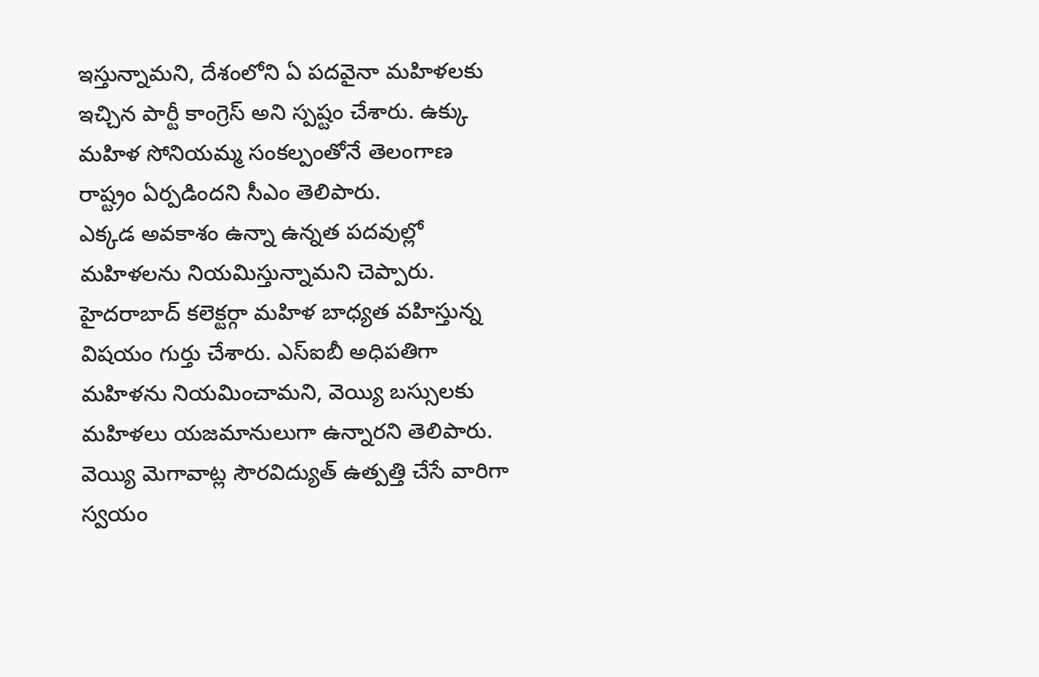ఇస్తున్నామని, దేశంలోని ఏ పదవైనా మహిళలకు ఇచ్చిన పార్టీ కాంగ్రెస్ అని స్పష్టం చేశారు. ఉక్కు మహిళ సోనియమ్మ సంకల్పంతోనే తెలంగాణ రాష్ట్రం ఏర్పడిందని సీఎం తెలిపారు.
ఎక్కడ అవకాశం ఉన్నా ఉన్నత పదవుల్లో మహిళలను నియమిస్తున్నామని చెప్పారు. హైదరాబాద్ కలెక్టర్గా మహిళ బాధ్యత వహిస్తున్న విషయం గుర్తు చేశారు. ఎస్ఐబీ అధిపతిగా మహిళను నియమించామని, వెయ్యి బస్సులకు మహిళలు యజమానులుగా ఉన్నారని తెలిపారు. వెయ్యి మెగావాట్ల సౌరవిద్యుత్ ఉత్పత్తి చేసే వారిగా స్వయం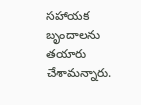సహాయక బృందాలను తయారు చేశామన్నారు.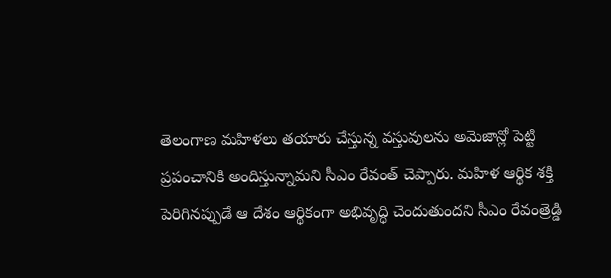తెలంగాణ మహిళలు తయారు చేస్తున్న వస్తువులను అమెజాన్లో పెట్టి ప్రపంచానికి అందిస్తున్నామని సీఎం రేవంత్ చెప్పారు. మహిళ ఆర్థిక శక్తి పెరిగినప్పుడే ఆ దేశం ఆర్థికంగా అభివృద్ధి చెందుతుందని సీఎం రేవంత్రెడ్డి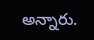అన్నారు.